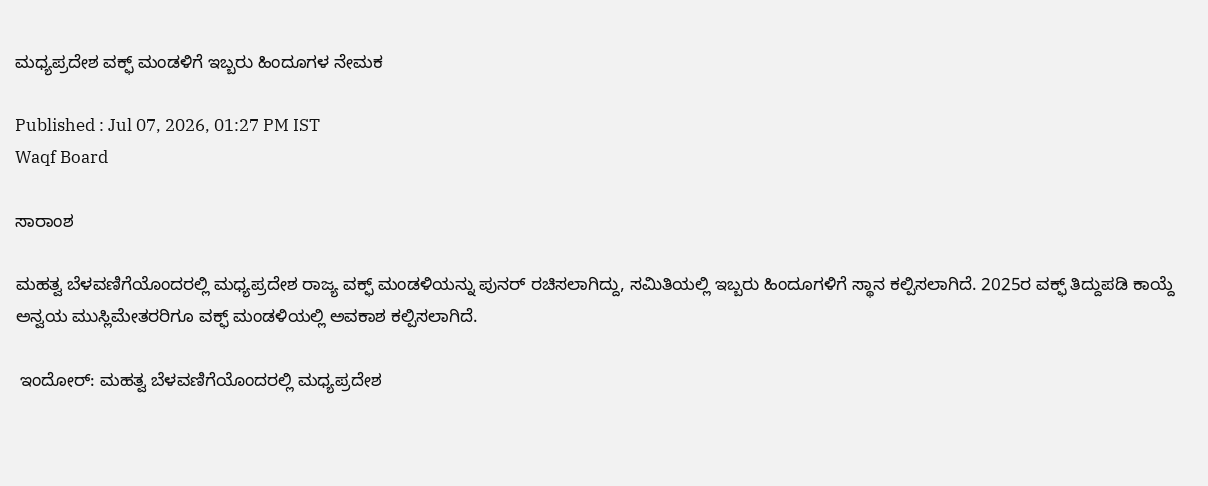ಮಧ್ಯಪ್ರದೇಶ ವಕ್ಫ್‌ ಮಂಡಳಿಗೆ ಇಬ್ಬರು ಹಿಂದೂಗಳ ನೇಮಕ

Published : Jul 07, 2026, 01:27 PM IST
Waqf Board

ಸಾರಾಂಶ

ಮಹತ್ವ ಬೆಳವಣಿಗೆಯೊಂದರಲ್ಲಿ ಮಧ್ಯಪ್ರದೇಶ ರಾಜ್ಯ ವಕ್ಫ್ ಮಂಡಳಿಯನ್ನು ಪುನರ್‌ ರಚಿಸಲಾಗಿದ್ದು, ಸಮಿತಿಯಲ್ಲಿ ಇಬ್ಬರು ಹಿಂದೂಗಳಿಗೆ ಸ್ಥಾನ ಕಲ್ಪಿಸಲಾಗಿದೆ. 2025ರ ವಕ್ಫ್‌ ತಿದ್ದುಪಡಿ ಕಾಯ್ದೆ ಅನ್ವಯ ಮುಸ್ಲಿಮೇತರರಿಗೂ ವಕ್ಫ್ ಮಂಡಳಿಯಲ್ಲಿ ಅವಕಾಶ ಕಲ್ಪಿಸಲಾಗಿದೆ.

 ಇಂದೋರ್‌: ಮಹತ್ವ ಬೆಳವಣಿಗೆಯೊಂದರಲ್ಲಿ ಮಧ್ಯಪ್ರದೇಶ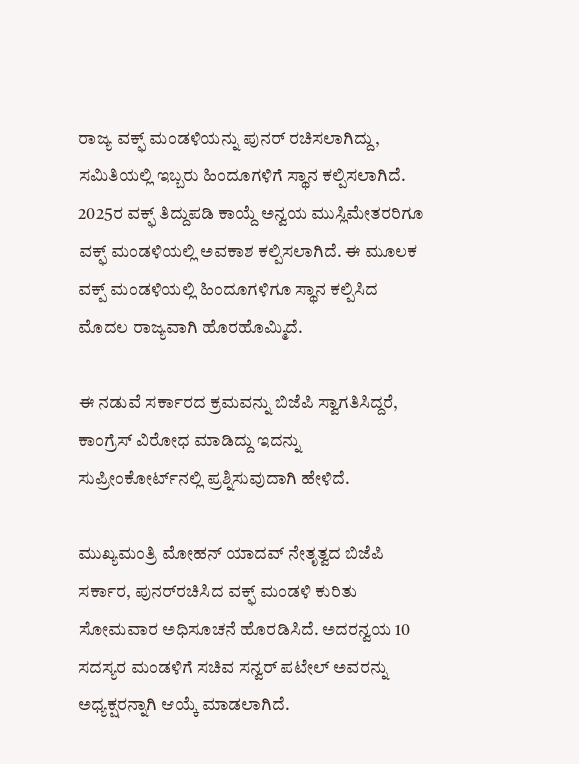ರಾಜ್ಯ ವಕ್ಫ್ ಮಂಡಳಿಯನ್ನು ಪುನರ್‌ ರಚಿಸಲಾಗಿದ್ದು, ಸಮಿತಿಯಲ್ಲಿ ಇಬ್ಬರು ಹಿಂದೂಗಳಿಗೆ ಸ್ಥಾನ ಕಲ್ಪಿಸಲಾಗಿದೆ. 2025ರ ವಕ್ಫ್‌ ತಿದ್ದುಪಡಿ ಕಾಯ್ದೆ ಅನ್ವಯ ಮುಸ್ಲಿಮೇತರರಿಗೂ ವಕ್ಫ್ ಮಂಡಳಿಯಲ್ಲಿ ಅವಕಾಶ ಕಲ್ಪಿಸಲಾಗಿದೆ. ಈ ಮೂಲಕ ವಕ್ಪ್‌ ಮಂಡಳಿಯಲ್ಲಿ ಹಿಂದೂಗಳಿಗೂ ಸ್ಥಾನ ಕಲ್ಪಿಸಿದ ಮೊದಲ ರಾಜ್ಯವಾಗಿ ಹೊರಹೊಮ್ಮಿದೆ.

ಈ ನಡುವೆ ಸರ್ಕಾರದ ಕ್ರಮವನ್ನು ಬಿಜೆಪಿ ಸ್ವಾಗತಿಸಿದ್ದರೆ, ಕಾಂಗ್ರೆಸ್‌ ವಿರೋಧ ಮಾಡಿದ್ದು ಇದನ್ನು ಸುಪ್ರೀಂಕೋರ್ಟ್‌ನಲ್ಲಿ ಪ್ರಶ್ನಿಸುವುದಾಗಿ ಹೇಳಿದೆ.

ಮುಖ್ಯಮಂತ್ರಿ ಮೋಹನ್‌ ಯಾದವ್‌ ನೇತೃತ್ವದ ಬಿಜೆಪಿ ಸರ್ಕಾರ, ಪುನರ್‌ರಚಿಸಿದ ವಕ್ಫ್‌ ಮಂಡಳಿ ಕುರಿತು ಸೋಮವಾರ ಅಧಿಸೂಚನೆ ಹೊರಡಿಸಿದೆ. ಅದರನ್ವಯ 10 ಸದಸ್ಯರ ಮಂಡಳಿಗೆ ಸಚಿವ ಸನ್ವರ್‌ ಪಟೇಲ್‌ ಅವರನ್ನು ಅಧ್ಯಕ್ಷರನ್ನಾಗಿ ಆಯ್ಕೆ ಮಾಡಲಾಗಿದೆ.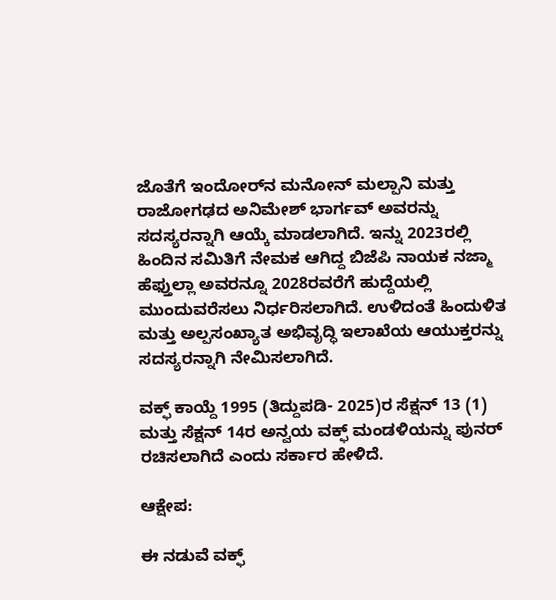ಜೊತೆಗೆ ಇಂದೋರ್‌ನ ಮನೋನ್‌ ಮಲ್ಪಾನಿ ಮತ್ತು ರಾಜೋಗಢದ ಅನಿಮೇಶ್‌ ಭಾರ್ಗವ್‌ ಅವರನ್ನು ಸದಸ್ಯರನ್ನಾಗಿ ಆಯ್ಕೆ ಮಾಡಲಾಗಿದೆ. ಇನ್ನು 2023ರಲ್ಲಿ ಹಿಂದಿನ ಸಮಿತಿಗೆ ನೇಮಕ ಆಗಿದ್ದ ಬಿಜೆಪಿ ನಾಯಕ ನಜ್ಮಾ ಹೆಫ್ತುಲ್ಲಾ ಅವರನ್ನೂ 2028ರವರೆಗೆ ಹುದ್ದೆಯಲ್ಲಿ ಮುಂದುವರೆಸಲು ನಿರ್ಧರಿಸಲಾಗಿದೆ. ಉಳಿದಂತೆ ಹಿಂದುಳಿತ ಮತ್ತು ಅಲ್ಪಸಂಖ್ಯಾತ ಅಭಿವೃದ್ಧಿ ಇಲಾಖೆಯ ಆಯುಕ್ತರನ್ನು ಸದಸ್ಯರನ್ನಾಗಿ ನೇಮಿಸಲಾಗಿದೆ.

ವಕ್ಫ್‌ ಕಾಯ್ದೆ 1995 (ತಿದ್ದುಪಡಿ- 2025)ರ ಸೆಕ್ಷನ್‌ 13 (1) ಮತ್ತು ಸೆಕ್ಷನ್‌ 14ರ ಅನ್ವಯ ವಕ್ಫ್‌ ಮಂಡಳಿಯನ್ನು ಪುನರ್ ರಚಿಸಲಾಗಿದೆ ಎಂದು ಸರ್ಕಾರ ಹೇಳಿದೆ.

ಆಕ್ಷೇಪ:

ಈ ನಡುವೆ ವಕ್ಫ್‌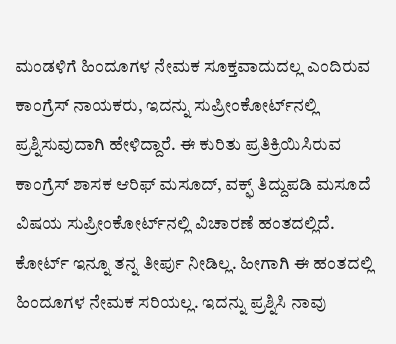ಮಂಡಳಿಗೆ ಹಿಂದೂಗಳ ನೇಮಕ ಸೂಕ್ತವಾದುದಲ್ಲ ಎಂದಿರುವ ಕಾಂಗ್ರೆಸ್‌ ನಾಯಕರು, ಇದನ್ನು ಸುಪ್ರೀಂಕೋರ್ಟ್‌ನಲ್ಲಿ ಪ್ರಶ್ನಿಸುವುದಾಗಿ ಹೇಳಿದ್ದಾರೆ. ಈ ಕುರಿತು ಪ್ರತಿಕ್ರಿಯಿಸಿರುವ ಕಾಂಗ್ರೆಸ್‌ ಶಾಸಕ ಆರಿಫ್‌ ಮಸೂದ್‌, ವಕ್ಫ್‌ ತಿದ್ದುಪಡಿ ಮಸೂದೆ ವಿಷಯ ಸುಪ್ರೀಂಕೋರ್ಟ್‌ನಲ್ಲಿ ವಿಚಾರಣೆ ಹಂತದಲ್ಲಿದೆ. ಕೋರ್ಟ್‌ ಇನ್ನೂ ತನ್ನ ತೀರ್ಪು ನೀಡಿಲ್ಲ. ಹೀಗಾಗಿ ಈ ಹಂತದಲ್ಲಿ ಹಿಂದೂಗಳ ನೇಮಕ ಸರಿಯಲ್ಲ. ಇದನ್ನು ಪ್ರಶ್ನಿಸಿ ನಾವು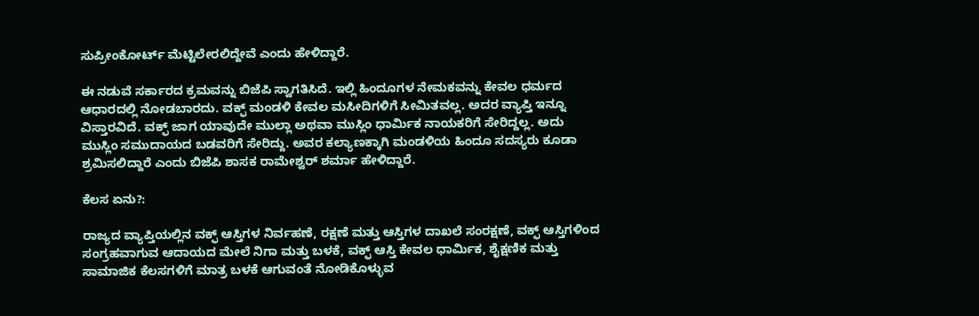ಸುಪ್ರೀಂಕೋರ್ಟ್‌ ಮೆಟ್ಟಿಲೇರಲಿದ್ದೇವೆ ಎಂದು ಹೇಳಿದ್ದಾರೆ.

ಈ ನಡುವೆ ಸರ್ಕಾರದ ಕ್ರಮವನ್ನು ಬಿಜೆಪಿ ಸ್ವಾಗತಿಸಿದೆ. ಇಲ್ಲಿ ಹಿಂದೂಗಳ ನೇಮಕವನ್ನು ಕೇವಲ ಧರ್ಮದ ಆಧಾರದಲ್ಲಿ ನೋಡಬಾರದು. ವಕ್ಫ್‌ ಮಂಡಳಿ ಕೇವಲ ಮಸೀದಿಗಳಿಗೆ ಸೀಮಿತವಲ್ಲ. ಅದರ ವ್ಯಾಪ್ತಿ ಇನ್ನೂ ವಿಸ್ತಾರವಿದೆ. ವಕ್ಫ್‌ ಜಾಗ ಯಾವುದೇ ಮುಲ್ಲಾ ಅಥವಾ ಮುಸ್ಲಿಂ ಧಾರ್ಮಿಕ ನಾಯಕರಿಗೆ ಸೇರಿದ್ದಲ್ಲ. ಅದು ಮುಸ್ಲಿಂ ಸಮುದಾಯದ ಬಡವರಿಗೆ ಸೇರಿದ್ದು. ಅವರ ಕಲ್ಯಾಣಕ್ಕಾಗಿ ಮಂಡಳಿಯ ಹಿಂದೂ ಸದಸ್ಯರು ಕೂಡಾ ಶ್ರಮಿಸಲಿದ್ದಾರೆ ಎಂದು ಬಿಜೆಪಿ ಶಾಸಕ ರಾಮೇಶ್ವರ್‌ ಶರ್ಮಾ ಹೇಳಿದ್ದಾರೆ.

ಕೆಲಸ ಏನು?:

ರಾಜ್ಯದ ವ್ಯಾಪ್ತಿಯಲ್ಲಿನ ವಕ್ಫ್ ಆಸ್ತಿಗಳ ನಿರ್ವಹಣೆ, ರಕ್ಷಣೆ ಮತ್ತು ಆಸ್ತಿಗಳ ದಾಖಲೆ ಸಂರಕ್ಷಣೆ, ವಕ್ಫ್‌ ಆಸ್ತಿಗಳಿಂದ ಸಂಗ್ರಹವಾಗುವ ಆದಾಯದ ಮೇಲೆ ನಿಗಾ ಮತ್ತು ಬಳಕೆ, ವಕ್ಫ್‌ ಆಸ್ತಿ ಕೇವಲ ಧಾರ್ಮಿಕ, ಶೈಕ್ಷಣಿಕ ಮತ್ತು ಸಾಮಾಜಿಕ ಕೆಲಸಗಳಿಗೆ ಮಾತ್ರ ಬಳಕೆ ಆಗುವಂತೆ ನೋಡಿಕೊಳ್ಳುವ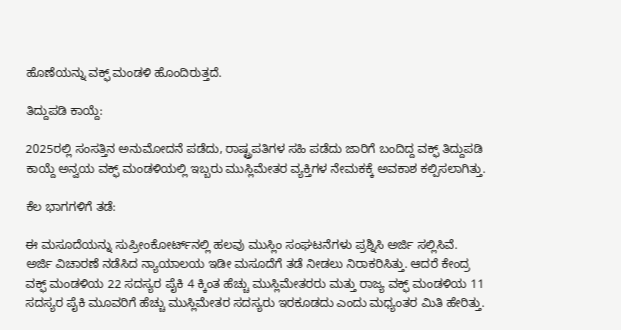ಹೊಣೆಯನ್ನು ವಕ್ಫ್‌ ಮಂಡಳಿ ಹೊಂದಿರುತ್ತದೆ.

ತಿದ್ದುಪಡಿ ಕಾಯ್ದೆ:

2025ರಲ್ಲಿ ಸಂಸತ್ತಿನ ಅನುಮೋದನೆ ಪಡೆದು, ರಾಷ್ಟ್ರಪತಿಗಳ ಸಹಿ ಪಡೆದು ಜಾರಿಗೆ ಬಂದಿದ್ದ ವಕ್ಫ್‌ ತಿದ್ದುಪಡಿ ಕಾಯ್ದೆ ಅನ್ವಯ ವಕ್ಫ್‌ ಮಂಡಳಿಯಲ್ಲಿ ಇಬ್ಬರು ಮುಸ್ಲಿಮೇತರ ವ್ಯಕ್ತಿಗಳ ನೇಮಕಕ್ಕೆ ಅವಕಾಶ ಕಲ್ಪಿಸಲಾಗಿತ್ತು.

ಕೆಲ ಭಾಗಗಳಿಗೆ ತಡೆ:

ಈ ಮಸೂದೆಯನ್ನು ಸುಪ್ರೀಂಕೋರ್ಟ್‌ನಲ್ಲಿ ಹಲವು ಮುಸ್ಲಿಂ ಸಂಘಟನೆಗಳು ಪ್ರಶ್ನಿಸಿ ಅರ್ಜಿ ಸಲ್ಲಿಸಿವೆ. ಅರ್ಜಿ ವಿಚಾರಣೆ ನಡೆಸಿದ ನ್ಯಾಯಾಲಯ ಇಡೀ ಮಸೂದೆಗೆ ತಡೆ ನೀಡಲು ನಿರಾಕರಿಸಿತ್ತು. ಆದರೆ ಕೇಂದ್ರ ವಕ್ಫ್‌ ಮಂಡಳಿಯ 22 ಸದಸ್ಯರ ಪೈಕಿ 4 ಕ್ಕಿಂತ ಹೆಚ್ಚು ಮುಸ್ಲಿಮೇತರರು ಮತ್ತು ರಾಜ್ಯ ವಕ್ಫ್‌ ಮಂಡಳಿಯ 11 ಸದಸ್ಯರ ಪೈಕಿ ಮೂವರಿಗೆ ಹೆಚ್ಚು ಮುಸ್ಲಿಮೇತರ ಸದಸ್ಯರು ಇರಕೂಡದು ಎಂದು ಮಧ್ಯಂತರ ಮಿತಿ ಹೇರಿತ್ತು.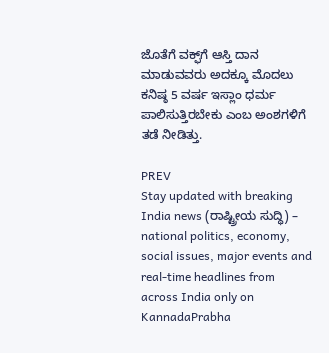ಜೊತೆಗೆ ವಕ್ಫ್‌ಗೆ ಆಸ್ತಿ ದಾನ ಮಾಡುವವರು ಅದಕ್ಕೂ ಮೊದಲು ಕನಿಷ್ಠ 5 ವರ್ಷ ಇಸ್ಲಾಂ ಧರ್ಮ ಪಾಲಿಸುತ್ತಿರಬೇಕು ಎಂಬ ಅಂಶಗಳಿಗೆ ತಡೆ ನೀಡಿತ್ತು.

PREV
Stay updated with breaking India news (ರಾಷ್ಟ್ರೀಯ ಸುದ್ಧಿ) – national politics, economy, social issues, major events and real‑time headlines from across India only on KannadaPrabha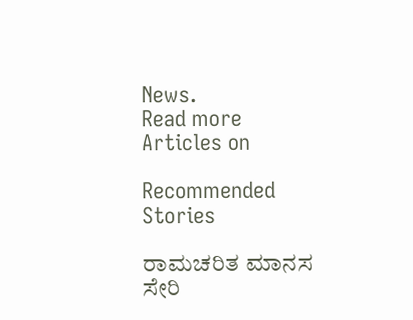News.
Read more Articles on

Recommended Stories

ರಾಮಚರಿತ ಮಾನಸ ಸೇರಿ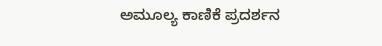ಅಮೂಲ್ಯ ಕಾಣಿಕೆ ಪ್ರದರ್ಶನ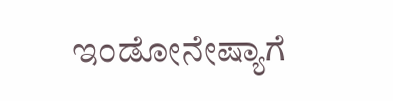ಇಂಡೋನೇಷ್ಯಾಗೆ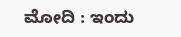ಮೋದಿ : ಇಂದು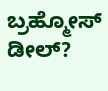ಬ್ರಹ್ಮೋಸ್‌ ಡೀಲ್‌?